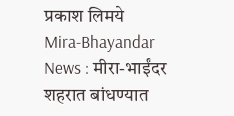प्रकाश लिमये
Mira-Bhayandar News : मीरा-भाईंदर शहरात बांधण्यात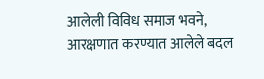आलेली विविध समाज भवने, आरक्षणात करण्यात आलेले बदल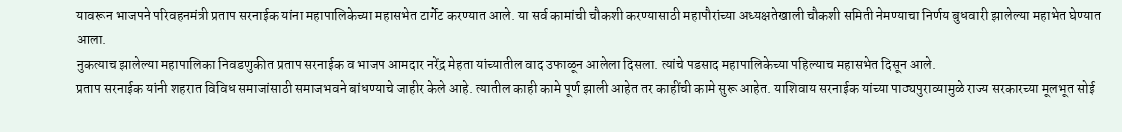यावरून भाजपने परिवहनमंत्री प्रताप सरनाईक यांना महापालिकेच्या महासभेत टार्गेट करण्यात आले. या सर्व कामांची चौकशी करण्यासाठी महापौरांच्या अध्यक्षतेखाली चौकशी समिती नेमण्याचा निर्णय बुधवारी झालेल्या महाभेत घेण्यात आला.
नुकत्याच झालेल्या महापालिका निवडणुकीत प्रताप सरनाईक व भाजप आमदार नरेंद्र मेहता यांच्यातील वाद उफाळून आलेला दिसला. त्यांचे पडसाद महापालिकेच्या पहिल्याच महासभेत दिसून आले.
प्रताप सरनाईक यांनी शहरात विविध समाजांसाठी समाजभवने बांधण्याचे जाहीर केले आहे. त्यातील काही कामे पूर्ण झाली आहेत तर काहींची कामे सुरू आहेत. याशिवाय सरनाईक यांच्या पाठ्यपुराव्यामुळे राज्य सरकारच्या मूलभूत सोई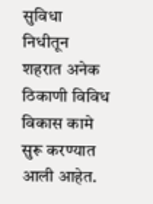सुविधा निधीतून शहरात अनेक ठिकाणी विविध विकास कामे सुरू करण्यात आली आहेत.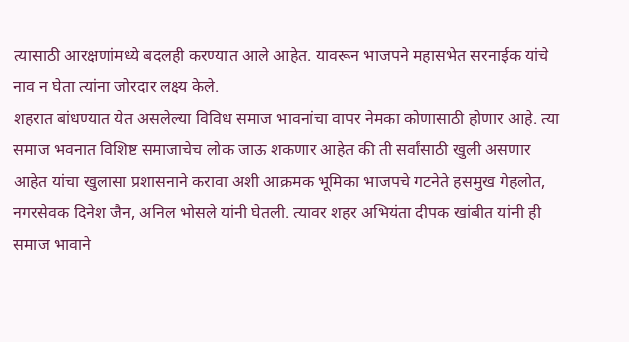त्यासाठी आरक्षणांमध्ये बदलही करण्यात आले आहेत. यावरून भाजपने महासभेत सरनाईक यांचे नाव न घेता त्यांना जोरदार लक्ष्य केले.
शहरात बांधण्यात येत असलेल्या विविध समाज भावनांचा वापर नेमका कोणासाठी होणार आहे. त्या समाज भवनात विशिष्ट समाजाचेच लोक जाऊ शकणार आहेत की ती सर्वांसाठी खुली असणार आहेत यांचा खुलासा प्रशासनाने करावा अशी आक्रमक भूमिका भाजपचे गटनेते हसमुख गेहलोत, नगरसेवक दिनेश जैन, अनिल भोसले यांनी घेतली. त्यावर शहर अभियंता दीपक खांबीत यांनी ही समाज भावाने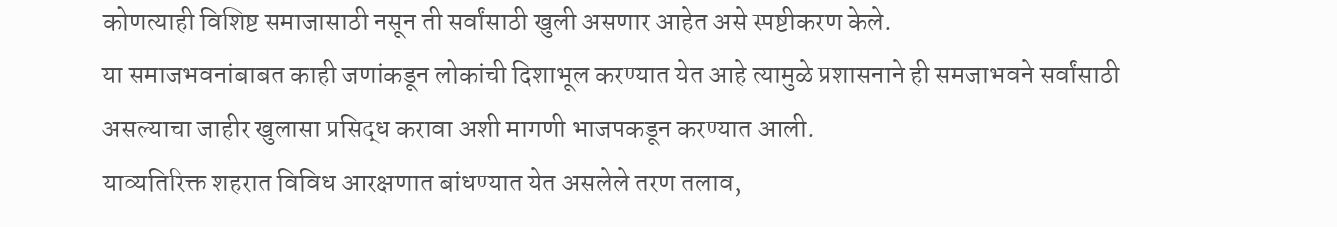कोणत्याही विशिष्ट समाजासाठी नसून ती सर्वांसाठी खुली असणार आहेत असे स्पष्टीकरण केले.
या समाजभवनांबाबत काही जणांकडून लोकांची दिशाभूल करण्यात येत आहे त्यामुळे प्रशासनाने ही समजाभवने सर्वांसाठी असल्याचा जाहीर खुलासा प्रसिद्ध करावा अशी मागणी भाजपकडून करण्यात आली.
याव्यतिरिक्त शहरात विविध आरक्षणात बांधण्यात येत असलेले तरण तलाव,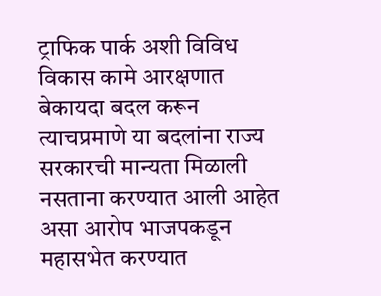ट्राफिक पार्क अशी विविध विकास कामे आरक्षणात बेकायदा बदल करून त्याचप्रमाणे या बदलांना राज्य सरकारची मान्यता मिळाली नसताना करण्यात आली आहेत असा आरोप भाजपकडून महासभेत करण्यात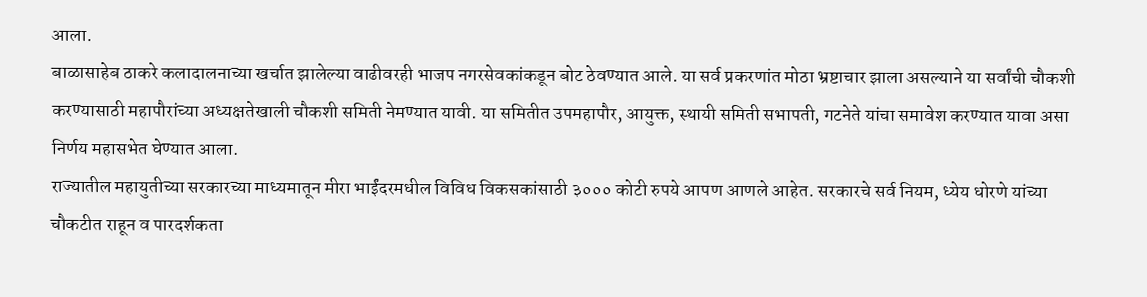आला.
बाळासाहेब ठाकरे कलादालनाच्या खर्चात झालेल्या वाढीवरही भाजप नगरसेवकांकडून बोट ठेवण्यात आले. या सर्व प्रकरणांत मोठा भ्रष्टाचार झाला असल्याने या सर्वांची चौकशी करण्यासाठी महापौरांच्या अध्यक्षतेखाली चौकशी समिती नेमण्यात यावी. या समितीत उपमहापौर, आयुक्त, स्थायी समिती सभापती, गटनेते यांचा समावेश करण्यात यावा असा निर्णय महासभेत घेण्यात आला.
राज्यातील महायुतीच्या सरकारच्या माध्यमातून मीरा भाईंदरमधील विविध विकसकांसाठी ३००० कोटी रुपये आपण आणले आहेत. सरकारचे सर्व नियम, ध्येय धोरणे यांच्या चौकटीत राहून व पारदर्शकता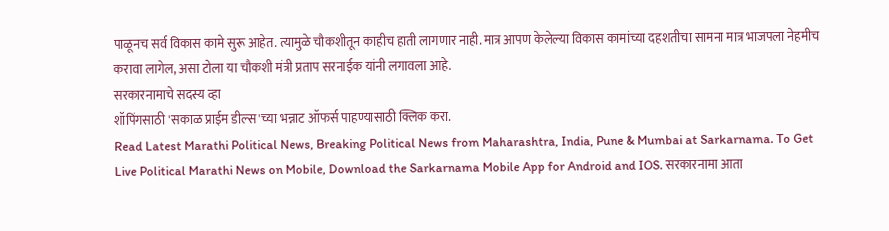पाळूनच सर्व विकास कामे सुरू आहेत. त्यामुळे चौकशीतून काहीच हाती लागणार नाही. मात्र आपण केलेल्या विकास कामांच्या दहशतीचा सामना मात्र भाजपला नेहमीच करावा लागेल, असा टोला या चौकशी मंत्री प्रताप सरनाईक यांनी लगावला आहे.
सरकारनामाचे सदस्य व्हा
शॉपिंगसाठी 'सकाळ प्राईम डील्स'च्या भन्नाट ऑफर्स पाहण्यासाठी क्लिक करा.
Read Latest Marathi Political News, Breaking Political News from Maharashtra, India, Pune & Mumbai at Sarkarnama. To Get Live Political Marathi News on Mobile, Download the Sarkarnama Mobile App for Android and IOS. सरकारनामा आता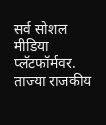सर्व सोशल मीडिया प्लॅटफॉर्मवर. ताज्या राजकीय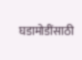घडामोडींसाठी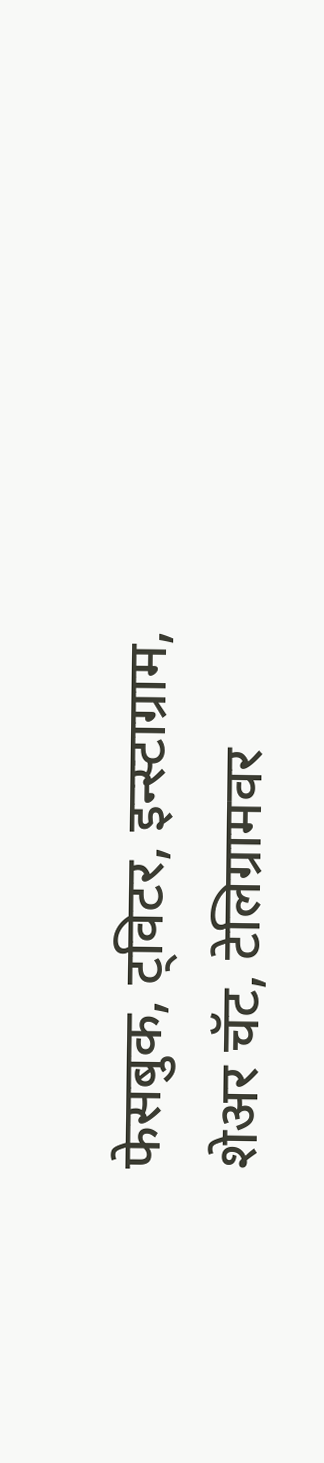फेसबुक, ट्विटर, इन्स्टाग्राम, शेअर चॅट, टेलिग्रामवर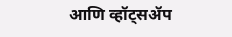आणि व्हॉट्सॲप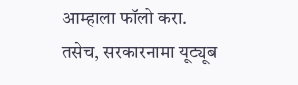आम्हाला फॉलो करा. तसेच, सरकारनामा यूट्यूब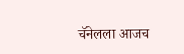चॅनेलला आजच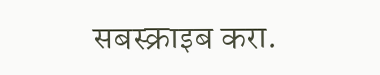सबस्क्राइब करा.